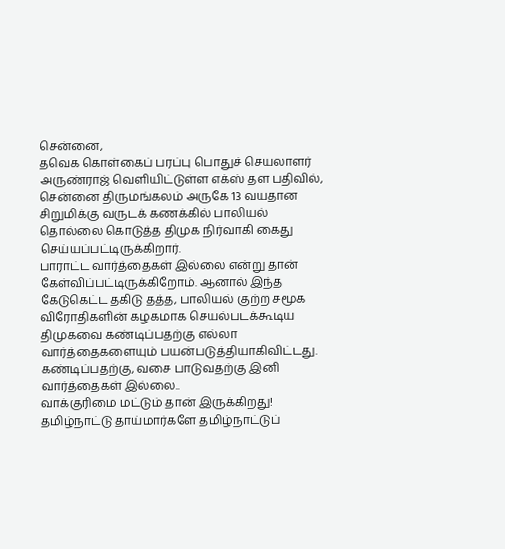சென்னை,
தவெக கொள்கைப் பரப்பு பொதுச் செயலாளர் அருண்ராஜ் வெளியிட்டுள்ள எக்ஸ் தள பதிவில்,
சென்னை திருமங்கலம் அருகே 13 வயதான சிறுமிக்கு வருடக் கணக்கில் பாலியல் தொல்லை கொடுத்த திமுக நிர்வாகி கைது செய்யப்பட்டிருக்கிறார்.
பாராட்ட வார்த்தைகள் இல்லை என்று தான் கேள்விப்பட்டிருக்கிறோம். ஆனால் இந்த கேடுகெட்ட தகிடு தத்த, பாலியல் குற்ற சமூக விரோதிகளின் கழகமாக செயல்படக்கூடிய திமுகவை கண்டிப்பதற்கு எல்லா வார்த்தைகளையும் பயன்படுத்தியாகிவிட்டது. கண்டிப்பதற்கு, வசை பாடுவதற்கு இனி வார்த்தைகள் இல்லை..
வாக்குரிமை மட்டும் தான் இருக்கிறது!
தமிழ்நாட்டு தாய்மார்களே தமிழ்நாட்டுப்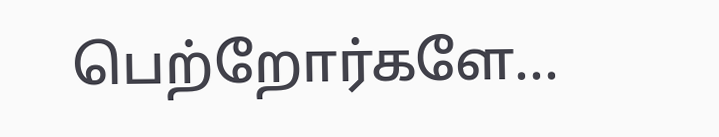பெற்றோர்களே...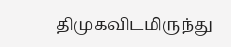திமுகவிடமிருந்து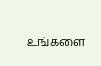உங்களை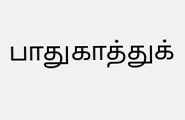பாதுகாத்துக்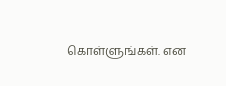கொள்ளுங்கள். என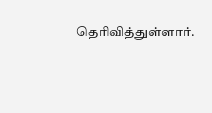தெரிவித்துள்ளார்.